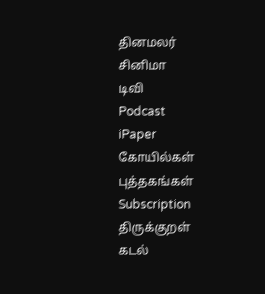தினமலர்
சினிமா
டிவி
Podcast
iPaper
கோயில்கள்
புத்தகங்கள்
Subscription
திருக்குறள்
கடல்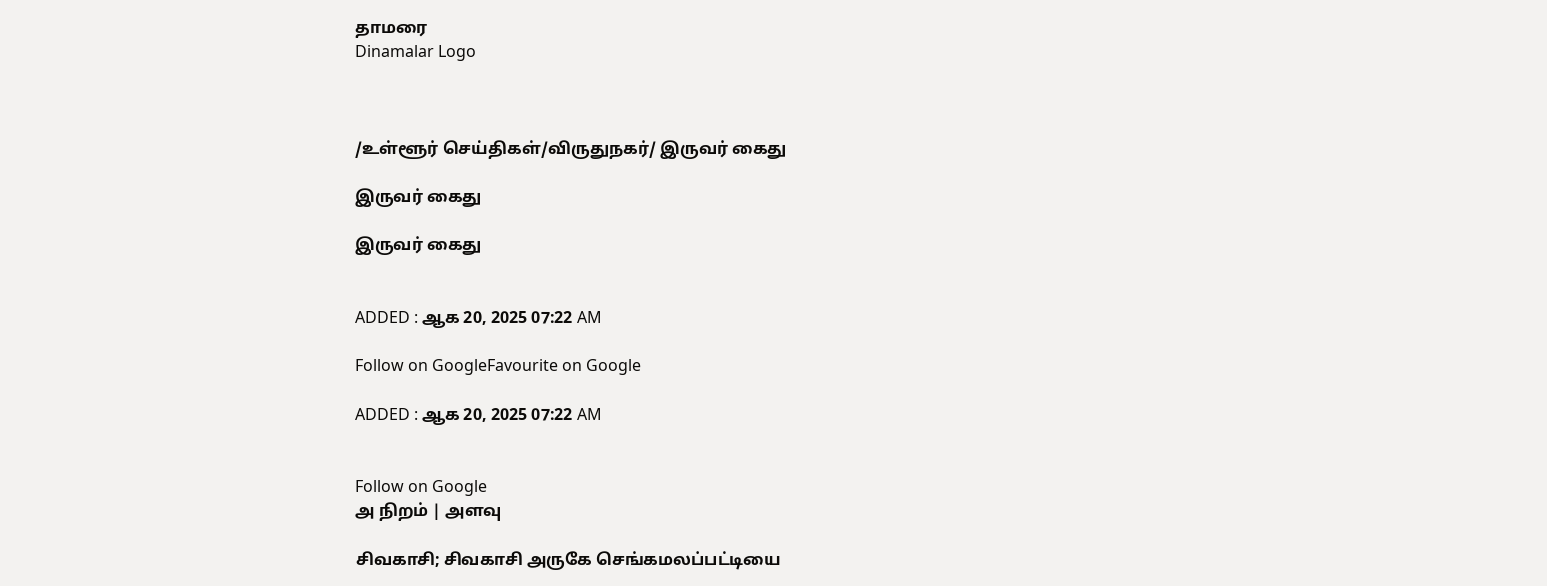தாமரை
Dinamalar Logo



/உள்ளூர் செய்திகள்/விருதுநகர்/ இருவர் கைது

இருவர் கைது

இருவர் கைது


ADDED : ஆக 20, 2025 07:22 AM

Follow on GoogleFavourite on Google

ADDED : ஆக 20, 2025 07:22 AM


Follow on Google
அ நிறம் | அளவு

சிவகாசி; சிவகாசி அருகே செங்கமலப்பட்டியை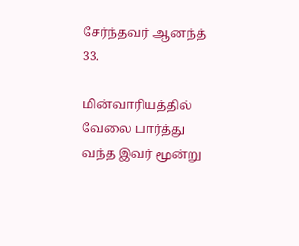சேர்ந்தவர் ஆனந்த் 33.

மின்வாரியத்தில் வேலை பார்த்து வந்த இவர் மூன்று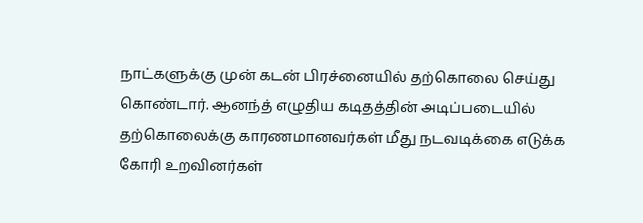நாட்களுக்கு முன் கடன் பிரச்னையில் தற்கொலை செய்து கொண்டார். ஆனந்த் எழுதிய கடிதத்தின் அடிப்படையில் தற்கொலைக்கு காரணமானவர்கள் மீது நடவடிக்கை எடுக்க கோரி உறவினர்கள்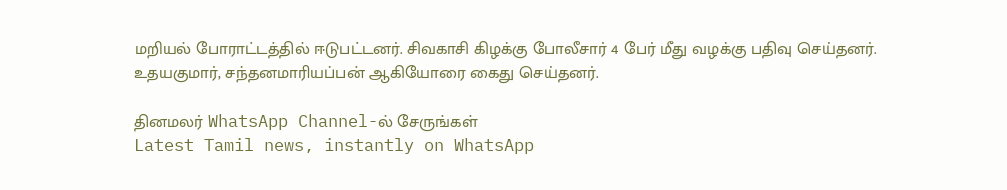மறியல் போராட்டத்தில் ஈடுபட்டனர். சிவகாசி கிழக்கு போலீசார் 4 பேர் மீது வழக்கு பதிவு செய்தனர். உதயகுமார், சந்தனமாரியப்பன் ஆகியோரை கைது செய்தனர்.

தினமலர் WhatsApp Channel-ல் சேருங்கள்
Latest Tamil news, instantly on WhatsApp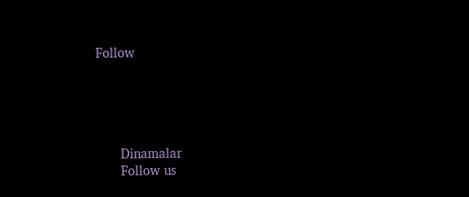Follow





      Dinamalar
      Follow us